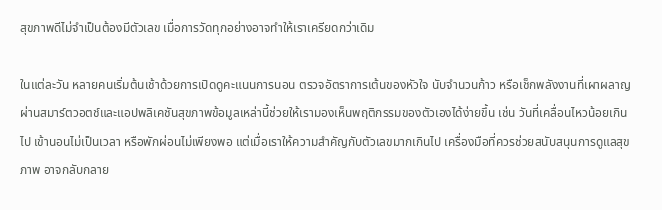สุขภาพดีไม่จำเป็นต้องมีตัวเลข เมื่อการวัดทุกอย่างอาจทำให้เราเครียดกว่าเดิม

ในแต่ละวัน หลายคนเริ่มต้นเช้าด้วยการเปิดดูคะแนนการนอน ตรวจอัตราการเต้นของหัวใจ นับจำนวนก้าว หรือเช็กพลังงานที่เผาผลาญผ่านสมาร์ตวอตช์และแอปพลิเคชันสุขภาพข้อมูลเหล่านี้ช่วยให้เรามองเห็นพฤติกรรมของตัวเองได้ง่ายขึ้น เช่น วันที่เคลื่อนไหวน้อยเกินไป เข้านอนไม่เป็นเวลา หรือพักผ่อนไม่เพียงพอ แต่เมื่อเราให้ความสำคัญกับตัวเลขมากเกินไป เครื่องมือที่ควรช่วยสนับสนุนการดูแลสุขภาพ อาจกลับกลาย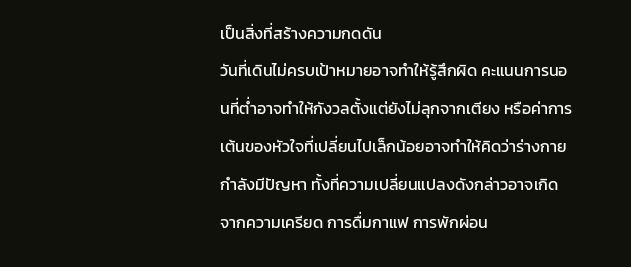เป็นสิ่งที่สร้างความกดดัน
วันที่เดินไม่ครบเป้าหมายอาจทำให้รู้สึกผิด คะแนนการนอนที่ต่ำอาจทำให้กังวลตั้งแต่ยังไม่ลุกจากเตียง หรือค่าการเต้นของหัวใจที่เปลี่ยนไปเล็กน้อยอาจทำให้คิดว่าร่างกายกำลังมีปัญหา ทั้งที่ความเปลี่ยนแปลงดังกล่าวอาจเกิดจากความเครียด การดื่มกาแฟ การพักผ่อน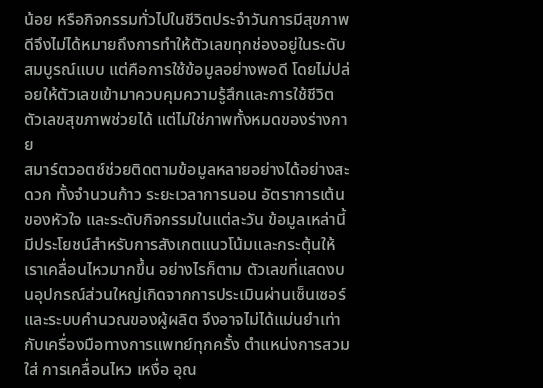น้อย หรือกิจกรรมทั่วไปในชีวิตประจำวันการมีสุขภาพดีจึงไม่ได้หมายถึงการทำให้ตัวเลขทุกช่องอยู่ในระดับสมบูรณ์แบบ แต่คือการใช้ข้อมูลอย่างพอดี โดยไม่ปล่อยให้ตัวเลขเข้ามาควบคุมความรู้สึกและการใช้ชีวิต
ตัวเลขสุขภาพช่วยได้ แต่ไม่ใช่ภาพทั้งหมดของร่างกาย
สมาร์ตวอตช์ช่วยติดตามข้อมูลหลายอย่างได้อย่างสะดวก ทั้งจำนวนก้าว ระยะเวลาการนอน อัตราการเต้นของหัวใจ และระดับกิจกรรมในแต่ละวัน ข้อมูลเหล่านี้มีประโยชน์สำหรับการสังเกตแนวโน้มและกระตุ้นให้เราเคลื่อนไหวมากขึ้น อย่างไรก็ตาม ตัวเลขที่แสดงบนอุปกรณ์ส่วนใหญ่เกิดจากการประเมินผ่านเซ็นเซอร์และระบบคำนวณของผู้ผลิต จึงอาจไม่ได้แม่นยำเท่ากับเครื่องมือทางการแพทย์ทุกครั้ง ตำแหน่งการสวมใส่ การเคลื่อนไหว เหงื่อ อุณ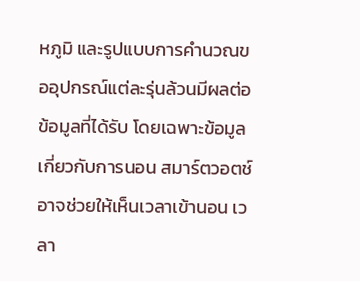หภูมิ และรูปแบบการคำนวณขออุปกรณ์แต่ละรุ่นล้วนมีผลต่อข้อมูลที่ได้รับ โดยเฉพาะข้อมูลเกี่ยวกับการนอน สมาร์ตวอตช์อาจช่วยให้เห็นเวลาเข้านอน เวลา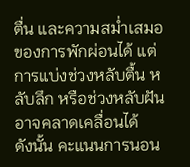ตื่น และความสม่ำเสมอของการพักผ่อนได้ แต่การแบ่งช่วงหลับตื้น หลับลึก หรือช่วงหลับฝันอาจคลาดเคลื่อนได้
ดังนั้น คะแนนการนอน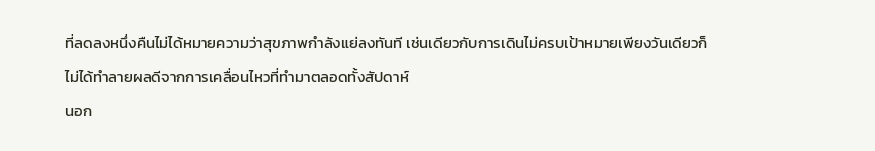ที่ลดลงหนึ่งคืนไม่ได้หมายความว่าสุขภาพกำลังแย่ลงทันที เช่นเดียวกับการเดินไม่ครบเป้าหมายเพียงวันเดียวก็ไม่ได้ทำลายผลดีจากการเคลื่อนไหวที่ทำมาตลอดทั้งสัปดาห์
นอก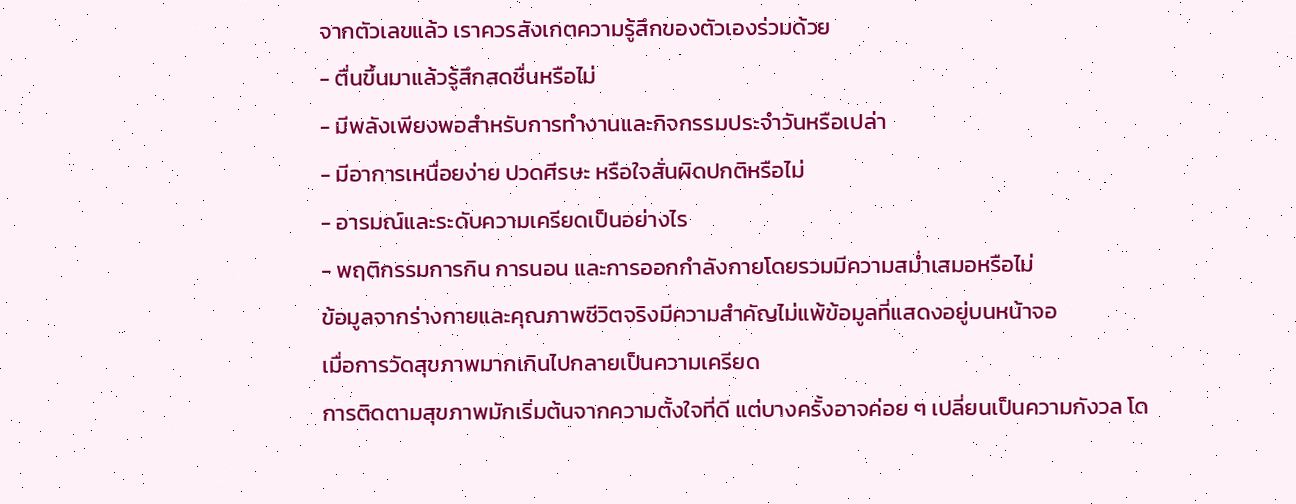จากตัวเลขแล้ว เราควรสังเกตความรู้สึกของตัวเองร่วมด้วย
- ตื่นขึ้นมาแล้วรู้สึกสดชื่นหรือไม่
- มีพลังเพียงพอสำหรับการทำงานและกิจกรรมประจำวันหรือเปล่า
- มีอาการเหนื่อยง่าย ปวดศีรษะ หรือใจสั่นผิดปกติหรือไม่
- อารมณ์และระดับความเครียดเป็นอย่างไร
- พฤติกรรมการกิน การนอน และการออกกำลังกายโดยรวมมีความสม่ำเสมอหรือไม่
ข้อมูลจากร่างกายและคุณภาพชีวิตจริงมีความสำคัญไม่แพ้ข้อมูลที่แสดงอยู่บนหน้าจอ
เมื่อการวัดสุขภาพมากเกินไปกลายเป็นความเครียด
การติดตามสุขภาพมักเริ่มต้นจากความตั้งใจที่ดี แต่บางครั้งอาจค่อย ๆ เปลี่ยนเป็นความกังวล โด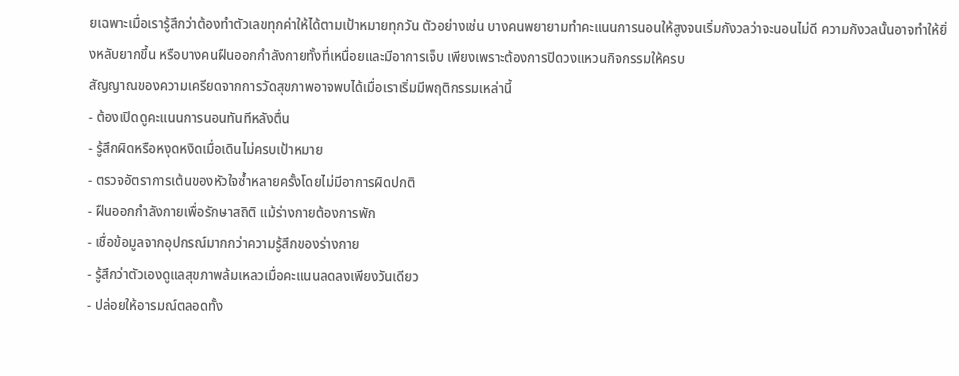ยเฉพาะเมื่อเรารู้สึกว่าต้องทำตัวเลขทุกค่าให้ได้ตามเป้าหมายทุกวัน ตัวอย่างเช่น บางคนพยายามทำคะแนนการนอนให้สูงจนเริ่มกังวลว่าจะนอนไม่ดี ความกังวลนั้นอาจทำให้ยิ่งหลับยากขึ้น หรือบางคนฝืนออกกำลังกายทั้งที่เหนื่อยและมีอาการเจ็บ เพียงเพราะต้องการปิดวงแหวนกิจกรรมให้ครบ
สัญญาณของความเครียดจากการวัดสุขภาพอาจพบได้เมื่อเราเริ่มมีพฤติกรรมเหล่านี้
- ต้องเปิดดูคะแนนการนอนทันทีหลังตื่น
- รู้สึกผิดหรือหงุดหงิดเมื่อเดินไม่ครบเป้าหมาย
- ตรวจอัตราการเต้นของหัวใจซ้ำหลายครั้งโดยไม่มีอาการผิดปกติ
- ฝืนออกกำลังกายเพื่อรักษาสถิติ แม้ร่างกายต้องการพัก
- เชื่อข้อมูลจากอุปกรณ์มากกว่าความรู้สึกของร่างกาย
- รู้สึกว่าตัวเองดูแลสุขภาพล้มเหลวเมื่อคะแนนลดลงเพียงวันเดียว
- ปล่อยให้อารมณ์ตลอดทั้ง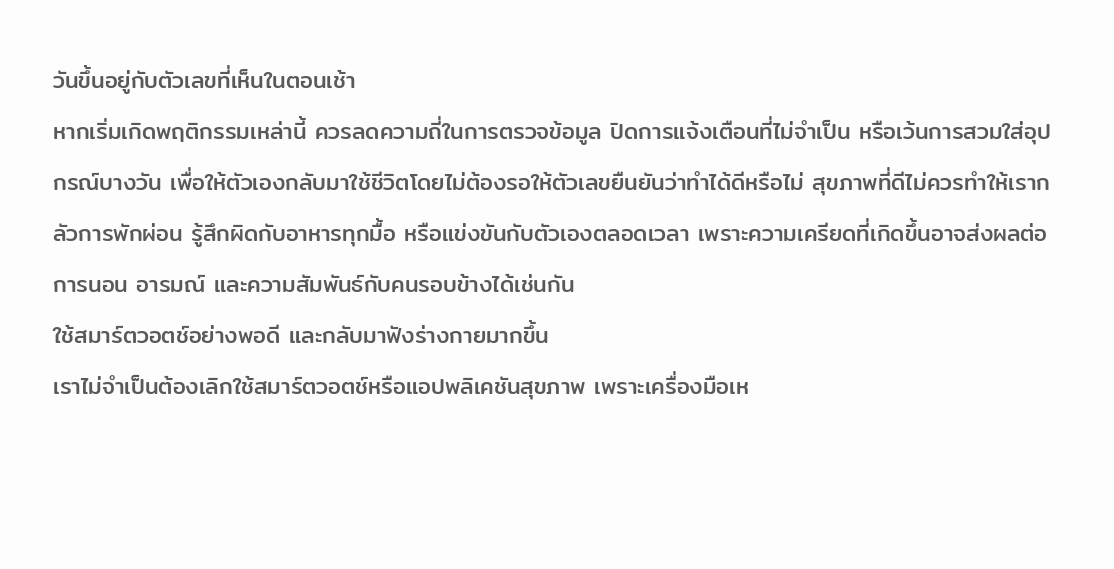วันขึ้นอยู่กับตัวเลขที่เห็นในตอนเช้า
หากเริ่มเกิดพฤติกรรมเหล่านี้ ควรลดความถี่ในการตรวจข้อมูล ปิดการแจ้งเตือนที่ไม่จำเป็น หรือเว้นการสวมใส่อุปกรณ์บางวัน เพื่อให้ตัวเองกลับมาใช้ชีวิตโดยไม่ต้องรอให้ตัวเลขยืนยันว่าทำได้ดีหรือไม่ สุขภาพที่ดีไม่ควรทำให้เรากลัวการพักผ่อน รู้สึกผิดกับอาหารทุกมื้อ หรือแข่งขันกับตัวเองตลอดเวลา เพราะความเครียดที่เกิดขึ้นอาจส่งผลต่อการนอน อารมณ์ และความสัมพันธ์กับคนรอบข้างได้เช่นกัน
ใช้สมาร์ตวอตช์อย่างพอดี และกลับมาฟังร่างกายมากขึ้น
เราไม่จำเป็นต้องเลิกใช้สมาร์ตวอตช์หรือแอปพลิเคชันสุขภาพ เพราะเครื่องมือเห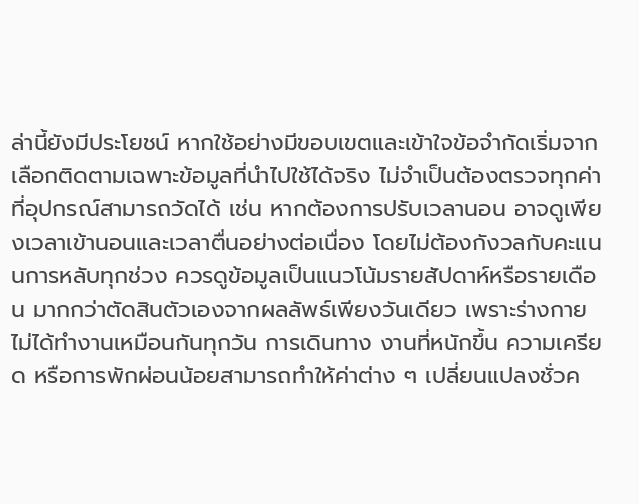ล่านี้ยังมีประโยชน์ หากใช้อย่างมีขอบเขตและเข้าใจข้อจำกัดเริ่มจากเลือกติดตามเฉพาะข้อมูลที่นำไปใช้ได้จริง ไม่จำเป็นต้องตรวจทุกค่าที่อุปกรณ์สามารถวัดได้ เช่น หากต้องการปรับเวลานอน อาจดูเพียงเวลาเข้านอนและเวลาตื่นอย่างต่อเนื่อง โดยไม่ต้องกังวลกับคะแนนการหลับทุกช่วง ควรดูข้อมูลเป็นแนวโน้มรายสัปดาห์หรือรายเดือน มากกว่าตัดสินตัวเองจากผลลัพธ์เพียงวันเดียว เพราะร่างกายไม่ได้ทำงานเหมือนกันทุกวัน การเดินทาง งานที่หนักขึ้น ความเครียด หรือการพักผ่อนน้อยสามารถทำให้ค่าต่าง ๆ เปลี่ยนแปลงชั่วค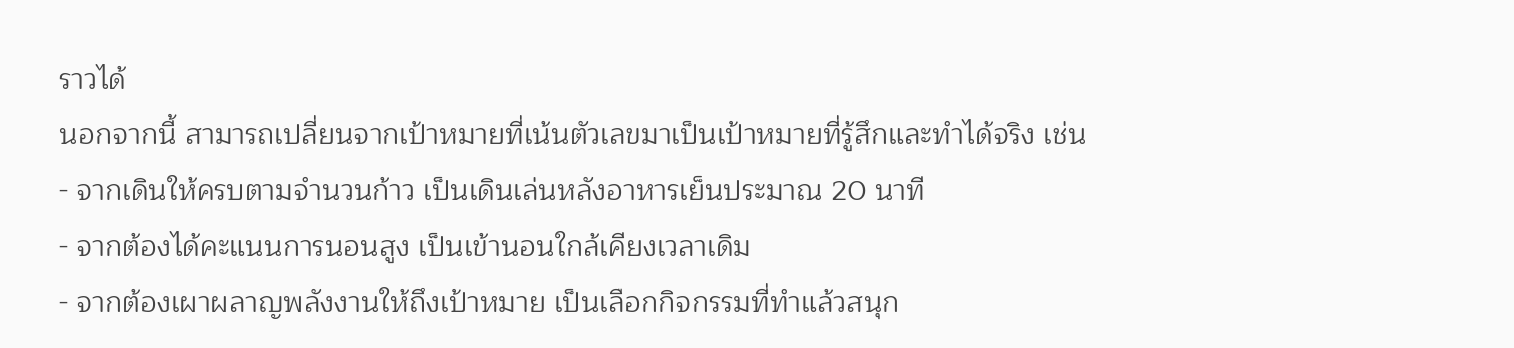ราวได้
นอกจากนี้ สามารถเปลี่ยนจากเป้าหมายที่เน้นตัวเลขมาเป็นเป้าหมายที่รู้สึกและทำได้จริง เช่น
- จากเดินให้ครบตามจำนวนก้าว เป็นเดินเล่นหลังอาหารเย็นประมาณ 20 นาที
- จากต้องได้คะแนนการนอนสูง เป็นเข้านอนใกล้เคียงเวลาเดิม
- จากต้องเผาผลาญพลังงานให้ถึงเป้าหมาย เป็นเลือกกิจกรรมที่ทำแล้วสนุก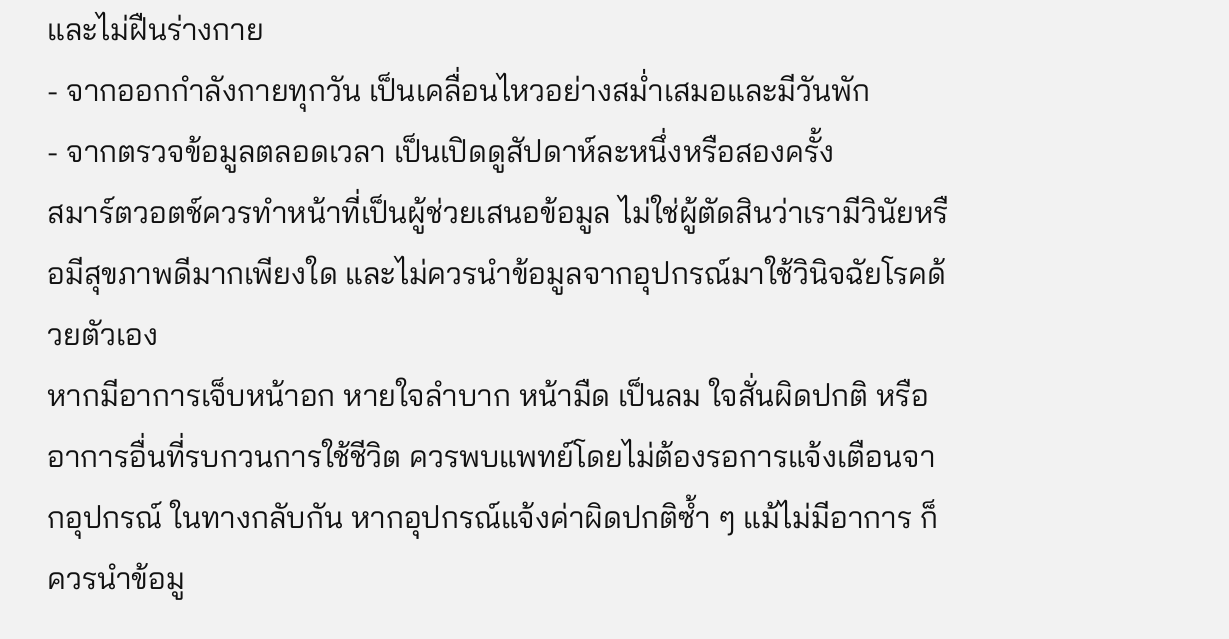และไม่ฝืนร่างกาย
- จากออกกำลังกายทุกวัน เป็นเคลื่อนไหวอย่างสม่ำเสมอและมีวันพัก
- จากตรวจข้อมูลตลอดเวลา เป็นเปิดดูสัปดาห์ละหนึ่งหรือสองครั้ง
สมาร์ตวอตช์ควรทำหน้าที่เป็นผู้ช่วยเสนอข้อมูล ไม่ใช่ผู้ตัดสินว่าเรามีวินัยหรือมีสุขภาพดีมากเพียงใด และไม่ควรนำข้อมูลจากอุปกรณ์มาใช้วินิจฉัยโรคด้วยตัวเอง
หากมีอาการเจ็บหน้าอก หายใจลำบาก หน้ามืด เป็นลม ใจสั่นผิดปกติ หรืออาการอื่นที่รบกวนการใช้ชีวิต ควรพบแพทย์โดยไม่ต้องรอการแจ้งเตือนจากอุปกรณ์ ในทางกลับกัน หากอุปกรณ์แจ้งค่าผิดปกติซ้ำ ๆ แม้ไม่มีอาการ ก็ควรนำข้อมู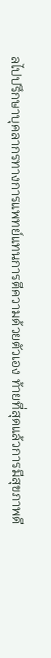ลไปปรึกษาบุคลากรทางการแพทย์แทนการตีความด้วยตัวเอง ท้ายที่สุดแล้วการมีสุขภาพดี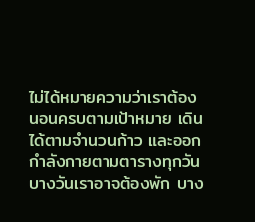ไม่ได้หมายความว่าเราต้องนอนครบตามเป้าหมาย เดินได้ตามจำนวนก้าว และออกกำลังกายตามตารางทุกวัน บางวันเราอาจต้องพัก บาง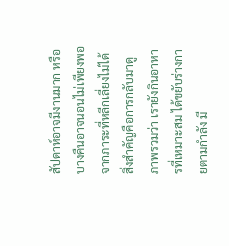สัปดาห์อาจมีงานมาก หรือบางคืนอาจนอนไม่เพียงพอจากภาระที่หลีกเลี่ยงไม่ได้ สิ่งสำคัญคือการกลับมาดูภาพรวมว่า เรายังกินอาหารที่เหมาะสม ได้ขยับร่างกายตามกำลัง มี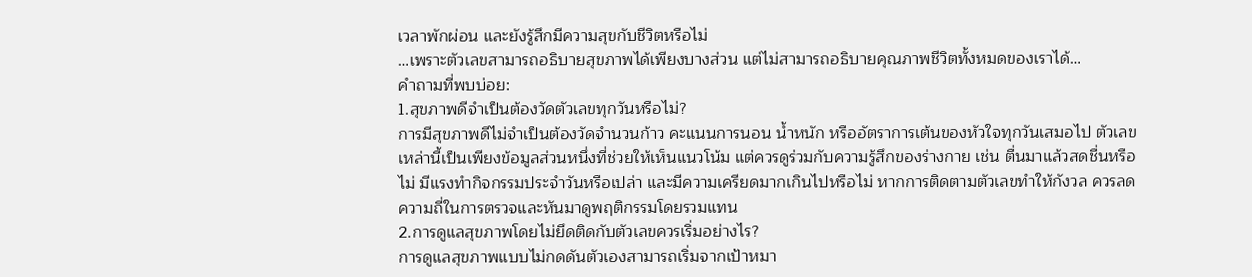เวลาพักผ่อน และยังรู้สึกมีความสุขกับชีวิตหรือไม่
…เพราะตัวเลขสามารถอธิบายสุขภาพได้เพียงบางส่วน แต่ไม่สามารถอธิบายคุณภาพชีวิตทั้งหมดของเราได้…
คำถามที่พบบ่อย:
1.สุขภาพดีจำเป็นต้องวัดตัวเลขทุกวันหรือไม่?
การมีสุขภาพดีไม่จำเป็นต้องวัดจำนวนก้าว คะแนนการนอน น้ำหนัก หรืออัตราการเต้นของหัวใจทุกวันเสมอไป ตัวเลขเหล่านี้เป็นเพียงข้อมูลส่วนหนึ่งที่ช่วยให้เห็นแนวโน้ม แต่ควรดูร่วมกับความรู้สึกของร่างกาย เช่น ตื่นมาแล้วสดชื่นหรือไม่ มีแรงทำกิจกรรมประจำวันหรือเปล่า และมีความเครียดมากเกินไปหรือไม่ หากการติดตามตัวเลขทำให้กังวล ควรลดความถี่ในการตรวจและหันมาดูพฤติกรรมโดยรวมแทน
2.การดูแลสุขภาพโดยไม่ยึดติดกับตัวเลขควรเริ่มอย่างไร?
การดูแลสุขภาพแบบไม่กดดันตัวเองสามารถเริ่มจากเป้าหมา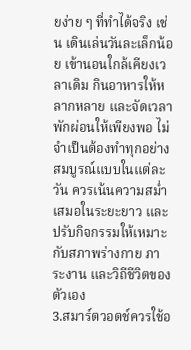ยง่าย ๆ ที่ทำได้จริง เช่น เดินเล่นวันละเล็กน้อย เข้านอนใกล้เคียงเวลาเดิม กินอาหารให้หลากหลาย และจัดเวลาพักผ่อนให้เพียงพอ ไม่จำเป็นต้องทำทุกอย่างสมบูรณ์แบบในแต่ละวัน ควรเน้นความสม่ำเสมอในระยะยาว และปรับกิจกรรมให้เหมาะกับสภาพร่างกาย ภาระงาน และวิถีชีวิตของตัวเอง
3.สมาร์ตวอตช์ควรใช้อ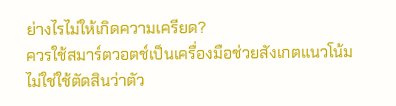ย่างไรไม่ให้เกิดความเครียด?
ควรใช้สมาร์ตวอตช์เป็นเครื่องมือช่วยสังเกตแนวโน้ม ไม่ใช่ใช้ตัดสินว่าตัว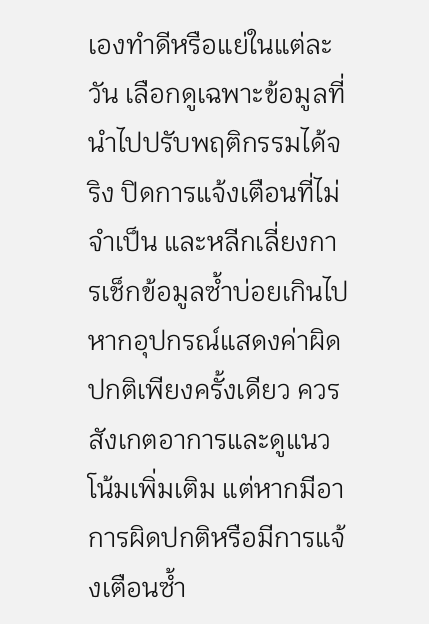เองทำดีหรือแย่ในแต่ละวัน เลือกดูเฉพาะข้อมูลที่นำไปปรับพฤติกรรมได้จริง ปิดการแจ้งเตือนที่ไม่จำเป็น และหลีกเลี่ยงการเช็กข้อมูลซ้ำบ่อยเกินไป หากอุปกรณ์แสดงค่าผิดปกติเพียงครั้งเดียว ควรสังเกตอาการและดูแนวโน้มเพิ่มเติม แต่หากมีอาการผิดปกติหรือมีการแจ้งเตือนซ้ำ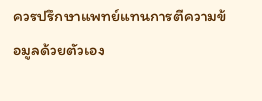ควรปรึกษาแพทย์แทนการตีความข้อมูลด้วยตัวเอง